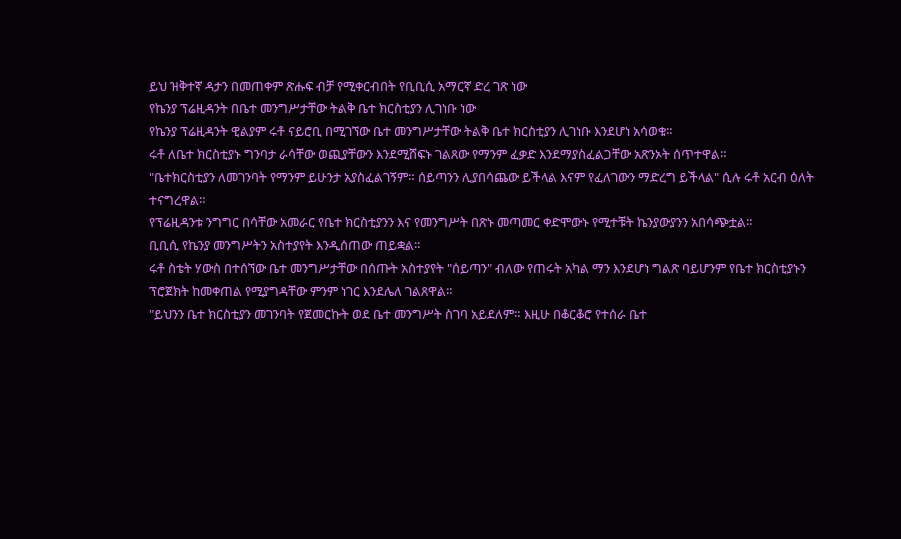ይህ ዝቅተኛ ዳታን በመጠቀም ጽሑፍ ብቻ የሚቀርብበት የቢቢሲ አማርኛ ድረ ገጽ ነው
የኬንያ ፕሬዚዳንት በቤተ መንግሥታቸው ትልቅ ቤተ ክርስቲያን ሊገነቡ ነው
የኬንያ ፕሬዚዳንት ዊልያም ሩቶ ናይሮቢ በሚገኘው ቤተ መንግሥታቸው ትልቅ ቤተ ክርስቲያን ሊገነቡ እንደሆነ አሳወቁ።
ሩቶ ለቤተ ክርስቲያኑ ግንባታ ራሳቸው ወጪያቸውን እንደሚሸፍኑ ገልጸው የማንም ፈቃድ እንደማያስፈልጋቸው አጽንኦት ሰጥተዋል።
"ቤተክርስቲያን ለመገንባት የማንም ይሁንታ አያስፈልገኝም። ሰይጣንን ሊያበሳጨው ይችላል እናም የፈለገውን ማድረግ ይችላል" ሲሉ ሩቶ አርብ ዕለት ተናግረዋል።
የፕሬዚዳንቱ ንግግር በሳቸው አመራር የቤተ ክርስቲያንን እና የመንግሥት በጽኑ መጣመር ቀድሞውኑ የሚተቹት ኬንያውያንን አበሳጭቷል።
ቢቢሲ የኬንያ መንግሥትን አስተያየት እንዲሰጠው ጠይቋል።
ሩቶ ስቴት ሃውስ በተሰኘው ቤተ መንግሥታቸው በሰጡት አስተያየት "ሰይጣን" ብለው የጠሩት አካል ማን እንደሆነ ግልጽ ባይሆንም የቤተ ክርስቲያኑን ፕሮጀክት ከመቀጠል የሚያግዳቸው ምንም ነገር እንደሌለ ገልጸዋል።
"ይህንን ቤተ ክርስቲያን መገንባት የጀመርኩት ወደ ቤተ መንግሥት ስገባ አይደለም። እዚሁ በቆርቆሮ የተሰራ ቤተ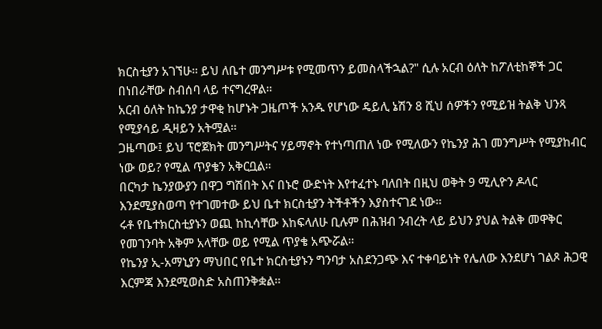ክርስቲያን አገኘሁ። ይህ ለቤተ መንግሥቱ የሚመጥን ይመስላችኋል?" ሲሉ አርብ ዕለት ከፖለቲከኞች ጋር በነበራቸው ስብሰባ ላይ ተናግረዋል።
አርብ ዕለት ከኬንያ ታዋቂ ከሆኑት ጋዜጦች አንዱ የሆነው ዴይሊ ኔሽን 8 ሺህ ሰዎችን የሚይዝ ትልቅ ህንጻ የሚያሳይ ዲዛይን አትሟል።
ጋዜጣው፤ ይህ ፕሮጀክት መንግሥትና ሃይማኖት የተነጣጠለ ነው የሚለውን የኬንያ ሕገ መንግሥት የሚያከብር ነው ወይ? የሚል ጥያቄን አቅርቧል።
በርካታ ኬንያውያን በዋጋ ግሽበት እና በኑሮ ውድነት እየተፈተኑ ባለበት በዚህ ወቅት 9 ሚሊዮን ዶላር እንደሚያስወጣ የተገመተው ይህ ቤተ ክርስቲያን ትችቶችን እያስተናገደ ነው።
ሩቶ የቤተክርስቲያኑን ወጪ ከኪሳቸው እከፍላለሁ ቢሉም በሕዝብ ንብረት ላይ ይህን ያህል ትልቅ መዋቅር የመገንባት አቅም አላቸው ወይ የሚል ጥያቄ አጭሯል።
የኬንያ ኢ-አማኒያን ማህበር የቤተ ክርስቲያኑን ግንባታ አስደንጋጭ እና ተቀባይነት የሌለው እንደሆነ ገልጾ ሕጋዊ እርምጃ እንደሚወስድ አስጠንቅቋል።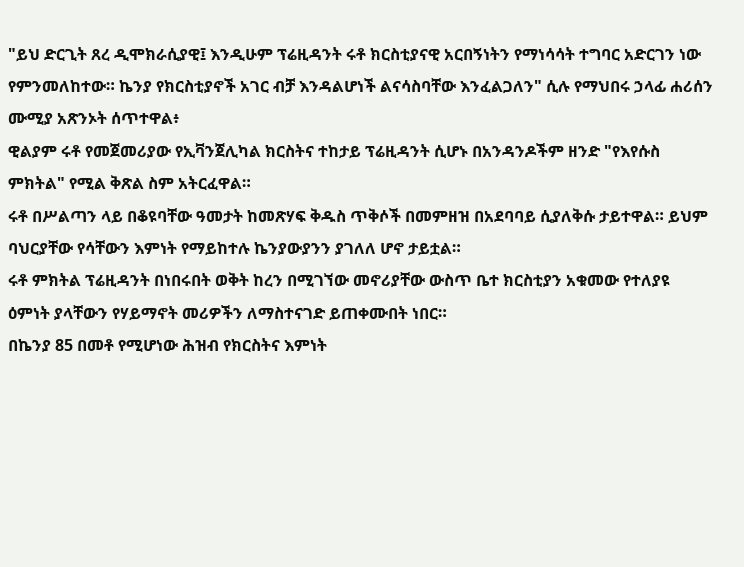"ይህ ድርጊት ጸረ ዲሞክራሲያዊ፤ እንዲሁም ፕሬዚዳንት ሩቶ ክርስቲያናዊ አርበኝነትን የማነሳሳት ተግባር አድርገን ነው የምንመለከተው። ኬንያ የክርስቲያኖች አገር ብቻ እንዳልሆነች ልናሳስባቸው እንፈልጋለን" ሲሉ የማህበሩ ኃላፊ ሐሪሰን ሙሚያ አጽንኦት ሰጥተዋል፥
ዊልያም ሩቶ የመጀመሪያው የኢቫንጀሊካል ክርስትና ተከታይ ፕሬዚዳንት ሲሆኑ በአንዳንዶችም ዘንድ "የእየሱስ ምክትል" የሚል ቅጽል ስም አትርፈዋል።
ሩቶ በሥልጣን ላይ በቆዩባቸው ዓመታት ከመጽሃፍ ቅዱስ ጥቅሶች በመምዘዝ በአደባባይ ሲያለቅሱ ታይተዋል። ይህም ባህርያቸው የሳቸውን እምነት የማይከተሉ ኬንያውያንን ያገለለ ሆኖ ታይቷል።
ሩቶ ምክትል ፕሬዚዳንት በነበሩበት ወቅት ከረን በሚገኘው መኖሪያቸው ውስጥ ቤተ ክርስቲያን አቁመው የተለያዩ ዕምነት ያላቸውን የሃይማኖት መሪዎችን ለማስተናገድ ይጠቀሙበት ነበር።
በኬንያ 85 በመቶ የሚሆነው ሕዝብ የክርስትና እምነት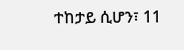ተከታይ ሲሆን፣ 11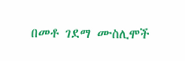በመቶ ገደማ ሙስሊሞች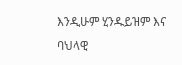እንዲሁም ሂንዱይዝም እና ባህላዊ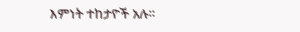እምነት ተከታዮች አሉ።